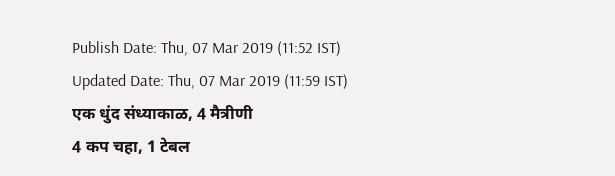Publish Date: Thu, 07 Mar 2019 (11:52 IST)
Updated Date: Thu, 07 Mar 2019 (11:59 IST)
एक धुंद संध्याकाळ, 4 मैत्रीणी
4 कप चहा, 1 टेबल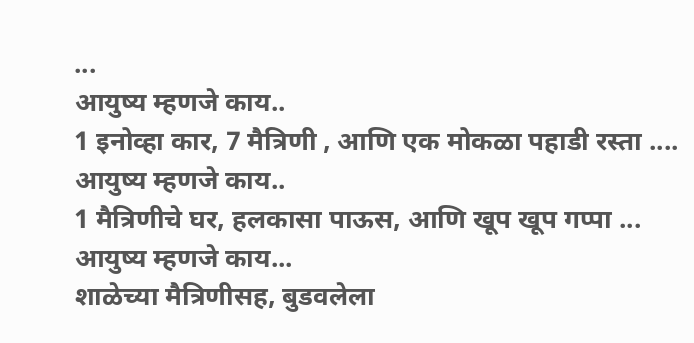...
आयुष्य म्हणजे काय..
1 इनोव्हा कार, 7 मैत्रिणी , आणि एक मोकळा पहाडी रस्ता ....
आयुष्य म्हणजे काय..
1 मैत्रिणीचे घर, हलकासा पाऊस, आणि खूप खूप गप्पा ...
आयुष्य म्हणजे काय...
शाळेच्या मैत्रिणीसह, बुडवलेला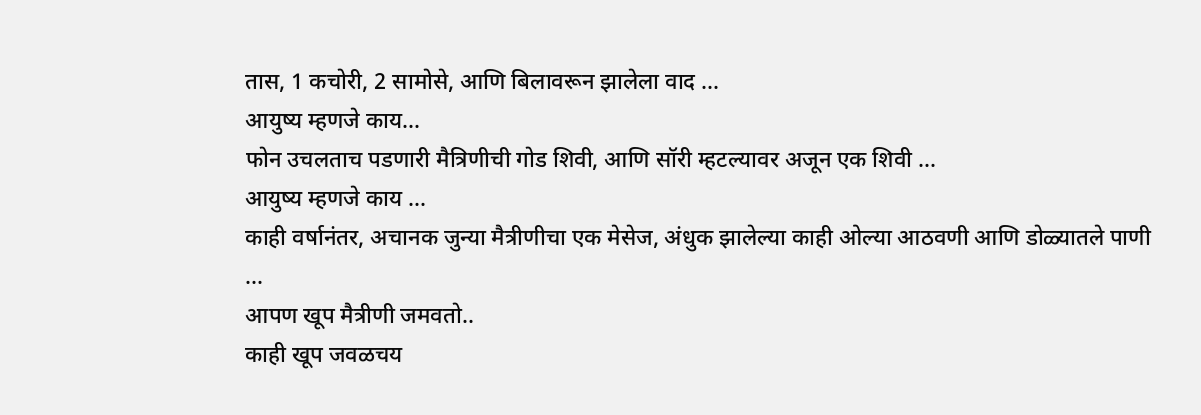तास, 1 कचोरी, 2 सामोसे, आणि बिलावरून झालेला वाद ...
आयुष्य म्हणजे काय...
फोन उचलताच पडणारी मैत्रिणीची गोड शिवी, आणि सॉरी म्हटल्यावर अजून एक शिवी ...
आयुष्य म्हणजे काय ...
काही वर्षानंतर, अचानक जुन्या मैत्रीणीचा एक मेसेज, अंधुक झालेल्या काही ओल्या आठवणी आणि डोळ्यातले पाणी ...
आपण खूप मैत्रीणी जमवतो..
काही खूप जवळचय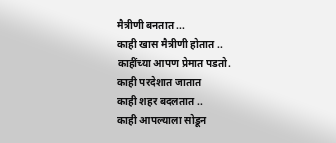मैत्रीणी बनतात ...
काही खास मैत्रीणी होतात ..
काहींच्या आपण प्रेमात पडतो.
काही परदेशात जातात
काही शहर बदलतात ..
काही आपल्याला सोडून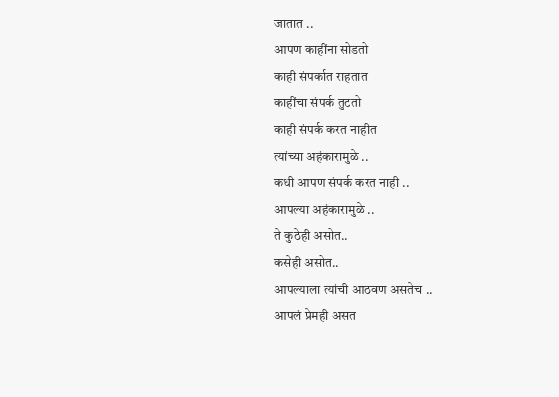जातात ..
आपण काहींना सोडतो
काही संपर्कात राहतात
काहींचा संपर्क तुटतो
काही संपर्क करत नाहीत
त्यांच्या अहंकारामुळे ..
कधी आपण संपर्क करत नाही ..
आपल्या अहंकारामुळे ..
ते कुठेही असोत..
कसेही असोत..
आपल्याला त्यांची आठवण असतेच ..
आपलं प्रेमही असत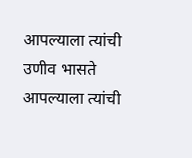आपल्याला त्यांची उणीव भासते
आपल्याला त्यांची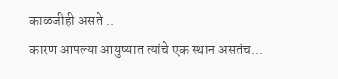काळजीही असते ..
कारण आपल्या आयुष्यात त्यांचे एक स्थान असतंच...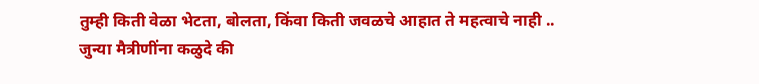तुम्ही किती वेळा भेटता, बोलता, किंवा किती जवळचे आहात ते महत्वाचे नाही ..
जुन्या मैत्रीणींना कळुदे की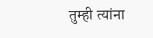तुम्ही त्यांना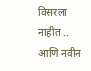विसरला नाहीत ..
आणि नवीन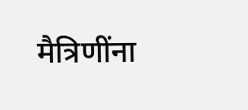मैत्रिणींना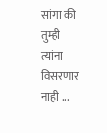सांगा की तुम्ही त्यांना विसरणार नाही ...